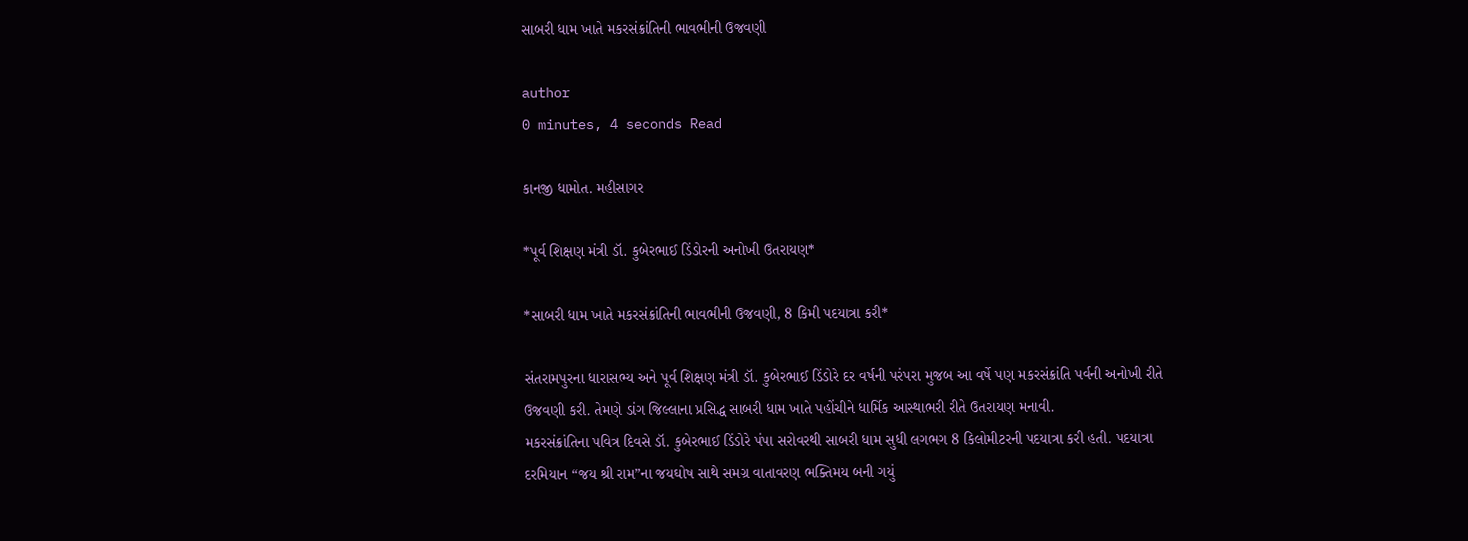સાબરી ધામ ખાતે મકરસંક્રાંતિની ભાવભીની ઉજવણી

author
0 minutes, 4 seconds Read

કાનજી ધામોત. મહીસાગર

*પૂર્વ શિક્ષણ મંત્રી ડૉ. કુબેરભાઈ ડિંડોરની અનોખી ઉતરાયણ*

*સાબરી ધામ ખાતે મકરસંક્રાંતિની ભાવભીની ઉજવણી, 8 કિમી પદયાત્રા કરી*

સંતરામપુરના ધારાસભ્ય અને પૂર્વ શિક્ષણ મંત્રી ડૉ. કુબેરભાઈ ડિંડોરે દર વર્ષની પરંપરા મુજબ આ વર્ષે પણ મકરસંક્રાંતિ પર્વની અનોખી રીતે ઉજવણી કરી. તેમણે ડાંગ જિલ્લાના પ્રસિદ્ધ સાબરી ધામ ખાતે પહોંચીને ધાર્મિક આસ્થાભરી રીતે ઉતરાયણ મનાવી.
મકરસંક્રાંતિના પવિત્ર દિવસે ડૉ. કુબેરભાઈ ડિંડોરે પંપા સરોવરથી સાબરી ધામ સુધી લગભગ 8 કિલોમીટરની પદયાત્રા કરી હતી. પદયાત્રા દરમિયાન “જય શ્રી રામ”ના જયઘોષ સાથે સમગ્ર વાતાવરણ ભક્તિમય બની ગયું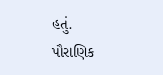હતું.
પૌરાણિક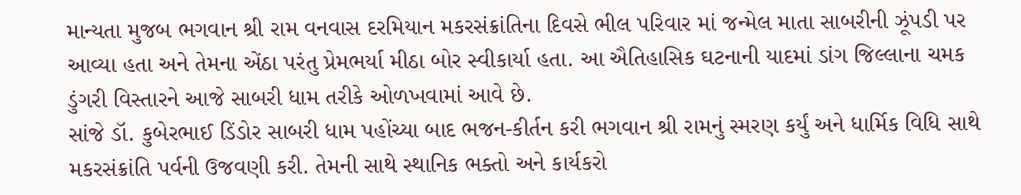માન્યતા મુજબ ભગવાન શ્રી રામ વનવાસ દરમિયાન મકરસંક્રાંતિના દિવસે ભીલ પરિવાર માં જન્મેલ માતા સાબરીની ઝૂંપડી પર આવ્યા હતા અને તેમના એંઠા પરંતુ પ્રેમભર્યા મીઠા બોર સ્વીકાર્યા હતા. આ ઐતિહાસિક ઘટનાની યાદમાં ડાંગ જિલ્લાના ચમક ડુંગરી વિસ્તારને આજે સાબરી ધામ તરીકે ઓળખવામાં આવે છે.
સાંજે ડૉ. કુબેરભાઈ ડિંડોર સાબરી ધામ પહોંચ્યા બાદ ભજન-કીર્તન કરી ભગવાન શ્રી રામનું સ્મરણ કર્યું અને ધાર્મિક વિધિ સાથે મકરસંક્રાંતિ પર્વની ઉજવણી કરી. તેમની સાથે સ્થાનિક ભક્તો અને કાર્યકરો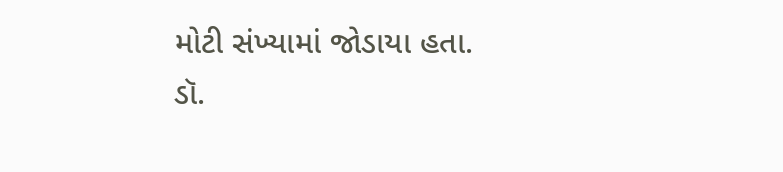મોટી સંખ્યામાં જોડાયા હતા.
ડૉ.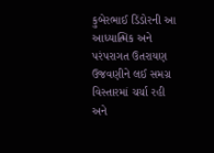કુબેરભાઈ ડિંડોરની આ આધ્યાત્મિક અને પરંપરાગત ઉતરાયણ ઉજવણીને લઈ સમગ્ર વિસ્તારમાં ચર્ચા રહી અને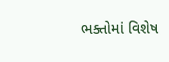ભક્તોમાં વિશેષ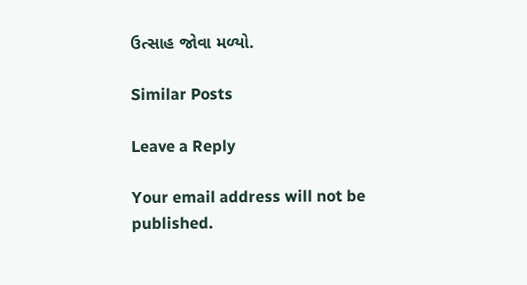ઉત્સાહ જોવા મળ્યો.

Similar Posts

Leave a Reply

Your email address will not be published.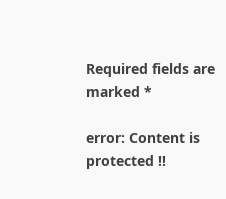Required fields are marked *

error: Content is protected !!